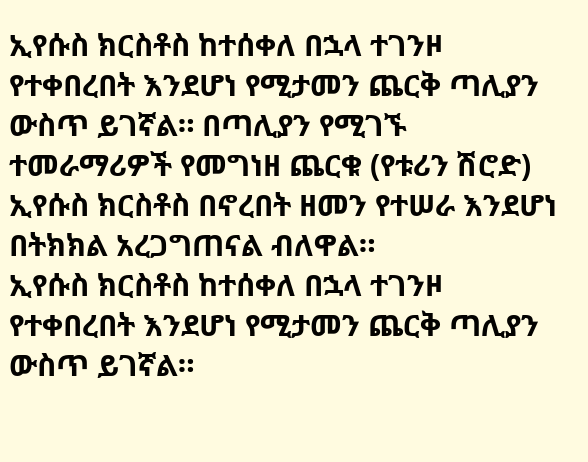ኢየሱስ ክርስቶስ ከተሰቀለ በኋላ ተገንዞ የተቀበረበት እንደሆነ የሚታመን ጨርቅ ጣሊያን ውስጥ ይገኛል። በጣሊያን የሚገኙ ተመራማሪዎች የመግነዘ ጨርቁ (የቱሪን ሽሮድ) ኢየሱስ ክርስቶስ በኖረበት ዘመን የተሠራ እንደሆነ በትክክል አረጋግጠናል ብለዋል።
ኢየሱስ ክርስቶስ ከተሰቀለ በኋላ ተገንዞ የተቀበረበት እንደሆነ የሚታመን ጨርቅ ጣሊያን ውስጥ ይገኛል።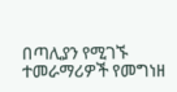በጣሊያን የሚገኙ ተመራማሪዎች የመግነዘ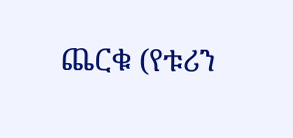ጨርቁ (የቱሪን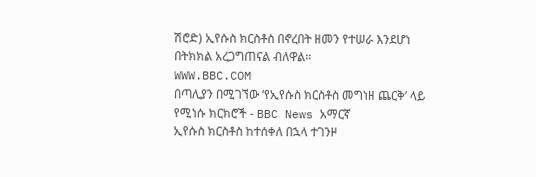ሽሮድ) ኢየሱስ ክርስቶስ በኖረበት ዘመን የተሠራ እንደሆነ በትክክል አረጋግጠናል ብለዋል።
WWW.BBC.COM
በጣሊያን በሚገኘው ‘የኢየሱስ ክርስቶስ መግነዘ ጨርቅ’ ላይ የሚነሱ ክርክሮች - BBC News አማርኛ
ኢየሱስ ክርስቶስ ከተሰቀለ በኋላ ተገንዞ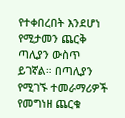የተቀበረበት እንደሆነ የሚታመን ጨርቅ ጣሊያን ውስጥ ይገኛል። በጣሊያን የሚገኙ ተመራማሪዎች የመግነዘ ጨርቁ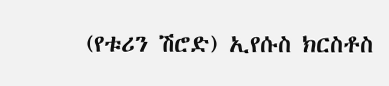(የቱሪን ሽሮድ) ኢየሱስ ክርስቶስ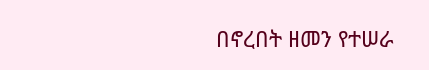በኖረበት ዘመን የተሠራ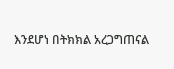እንደሆነ በትክክል አረጋግጠናል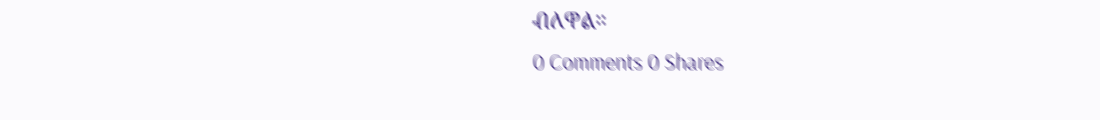ብለዋል።
0 Comments 0 Shares